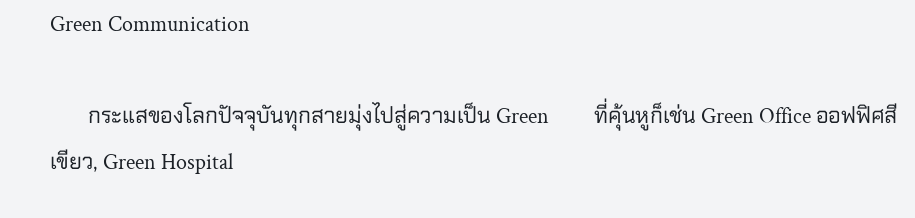Green Communication

       กระแสของโลกปัจจุบันทุกสายมุ่งไปสู่ความเป็น Green         ที่คุ้นหูก็เช่น Green Office ออฟฟิศสีเขียว, Green Hospital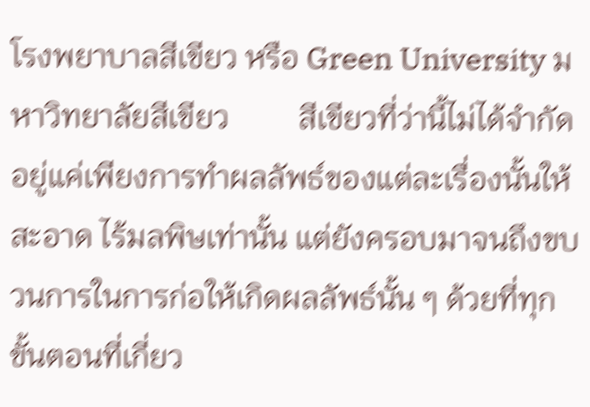โรงพยาบาลสีเขียว หรือ Green University มหาวิทยาลัยสีเขียว         สีเขียวที่ว่านี้ไม่ได้จำกัดอยู่แค่เพียงการทำผลลัพธ์ของแต่ละเรื่องนั้นให้สะอาด ไร้มลพิษเท่านั้น แต่ยังครอบมาจนถึงขบวนการในการก่อให้เกิดผลลัพธ์นั้น ๆ ด้วยที่ทุกขั้นตอนที่เกี่ยว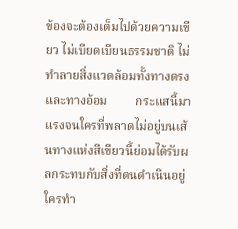ข้องจะต้องเต็มไปด้วยความเขียว ไม่เบียดเบียนธรรมชาติ ไม่ทำลายสิ่งแวดล้อมทั้งทางตรงและทางอ้อม         กระแสนี้มาแรงจนใครที่พลาดไม่อยู่บนเส้นทางแห่งสีเขียวนี้ย่อมได้รับผลกระทบกับสิ่งที่ตนดำเนินอยู่ ใครทำ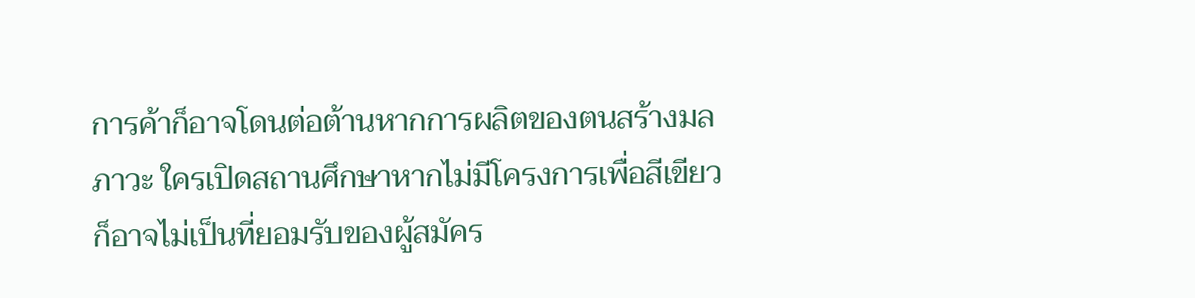การค้าก็อาจโดนต่อต้านหากการผลิตของตนสร้างมลภาวะ ใครเปิดสถานศึกษาหากไม่มีโครงการเพื่อสีเขียวก็อาจไม่เป็นที่ยอมรับของผู้สมัคร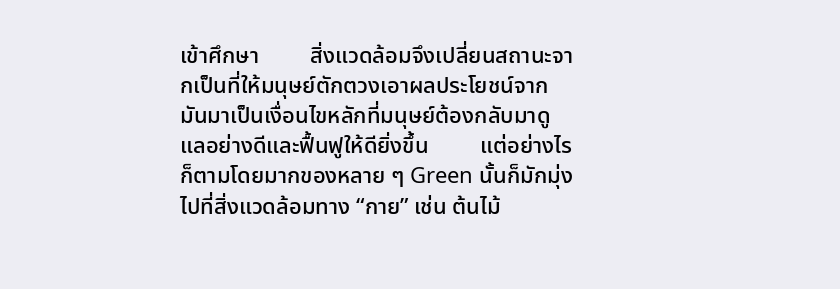เข้าศึกษา         สิ่งแวดล้อมจึงเปลี่ยนสถานะจากเป็นที่ให้มนุษย์ตักตวงเอาผลประโยชน์จากมันมาเป็นเงื่อนไขหลักที่มนุษย์ต้องกลับมาดูแลอย่างดีและฟื้นฟูให้ดียิ่งขึ้น         แต่อย่างไรก็ตามโดยมากของหลาย ๆ Green นั้นก็มักมุ่งไปที่สิ่งแวดล้อมทาง “กาย” เช่น ต้นไม้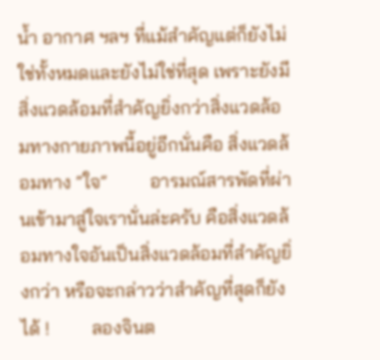น้ำ อากาศ ฯลฯ ที่แม้สำคัญแต่ก็ยังไม่ใช่ทั้งหมดและยังไม่ใช่ที่สุด เพราะยังมีสิ่งแวดล้อมที่สำคัญยิ่งกว่าสิ่งแวดล้อมทางกายภาพนี้อยู่อีกนั่นคือ สิ่งแวดล้อมทาง “ใจ”         อารมณ์สารพัดที่ผ่านเข้ามาสู่ใจเรานั่นล่ะครับ คือสิ่งแวดล้อมทางใจอันเป็นสิ่งแวดล้อมที่สำคัญยิ่งกว่า หรือจะกล่าวว่าสำคัญที่สุดก็ยังได้ !         ลองจินต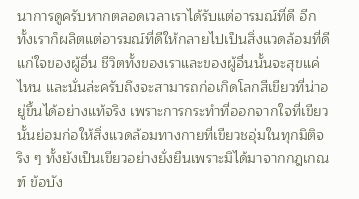นาการดูครับหากตลอดเวลาเราได้รับแต่อารมณ์ที่ดี อีกทั้งเราก็ผลิตแต่อารมณ์ที่ดีให้กลายไปเป็นสิ่งแวดล้อมที่ดีแก่ใจของผู้อื่น ชีวิตทั้งของเราและของผู้อื่นนั้นจะสุขแค่ไหน และนั่นล่ะครับถึงจะสามารถก่อเกิดโลกสีเขียวที่น่าอยู่ขึ้นได้อย่างแท้จริง เพราะการกระทำที่ออกจากใจที่เขียวนั้นย่อมก่อให้สิ่งแวดล้อมทางกายที่เขียวชอุ่มในทุกมิติจริง ๆ ทั้งยังเป็นเขียวอย่างยั่งยืนเพราะมิได้มาจากกฎเกณฑ์ ข้อบัง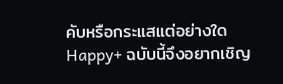คับหรือกระแสแต่อย่างใด         Happy+ ฉบับนี้จึงอยากเชิญ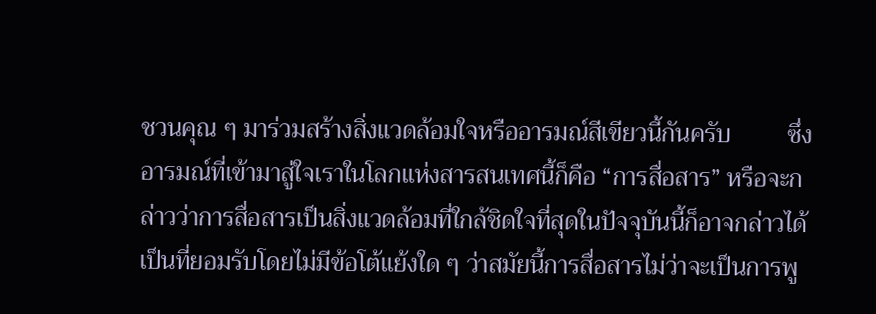ชวนคุณ ๆ มาร่วมสร้างสิ่งแวดล้อมใจหรืออารมณ์สีเขียวนี้กันครับ         ซึ่งอารมณ์ที่เข้ามาสู่ใจเราในโลกแห่งสารสนเทศนี้ก็คือ “การสื่อสาร” หรือจะกล่าวว่าการสื่อสารเป็นสิ่งแวดล้อมที่ใกล้ชิดใจที่สุดในปัจจุบันนี้ก็อาจกล่าวได้         เป็นที่ยอมรับโดยไม่มีข้อโต้แย้งใด ๆ ว่าสมัยนี้การสื่อสารไม่ว่าจะเป็นการพู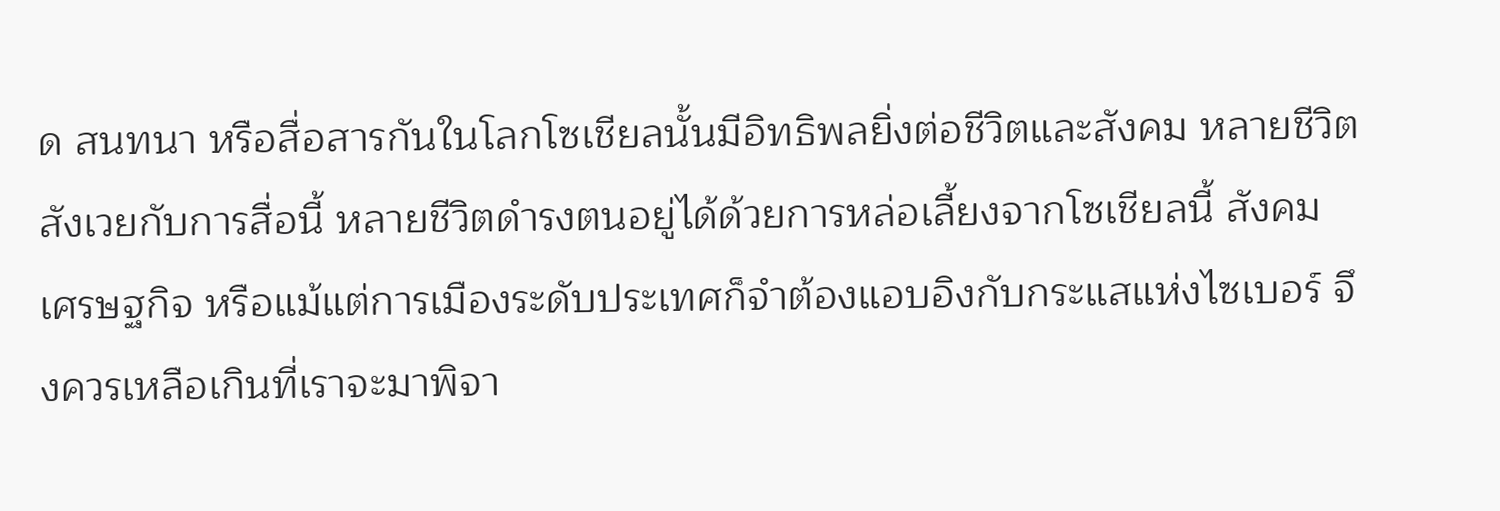ด สนทนา หรือสื่อสารกันในโลกโซเชียลนั้นมีอิทธิพลยิ่งต่อชีวิตและสังคม หลายชีวิตสังเวยกับการสื่อนี้ หลายชีวิตดำรงตนอยู่ได้ด้วยการหล่อเลี้ยงจากโซเชียลนี้ สังคม เศรษฐกิจ หรือแม้แต่การเมืองระดับประเทศก็จำต้องแอบอิงกับกระแสแห่งไซเบอร์ จึงควรเหลือเกินที่เราจะมาพิจา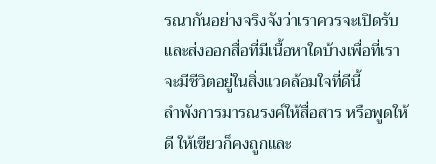รณากันอย่างจริงจังว่าเราควรจะเปิดรับ และส่งออกสื่อที่มีเนื้อหาใดบ้างเพื่อที่เราจะมีชีวิตอยู่ในสิ่งแวดล้อมใจที่ดีนี้         ลำพังการมารณรงค์ให้สื่อสาร หรือพูดให้ดี ให้เขียวก็คงถูกและ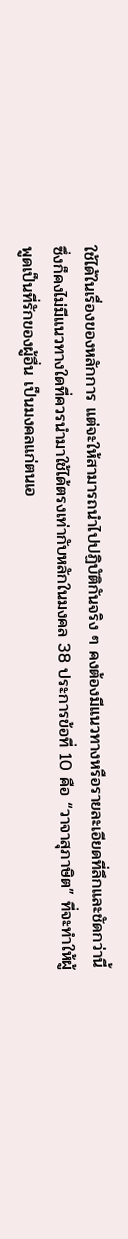ใช้ได้ในเรื่องของหลักการ แต่จะให้สามารถนำไปปฏิบัติกันจริง ๆ คงต้องมีแนวทางหรือรายละเอียดที่ลึกและชัดกว่านี้ ซึ่งก็คงไม่มีแนวทางใดที่ควรนำมาใช้ได้ตรงเท่ากับหลักในมงคล 38 ประการข้อที่ 10 คือ “วาจาสุภาษิต” ที่จะทำให้ผู้พูดเป็นที่รักของผู้อื่น เป็นมงคลแก่ตนเอ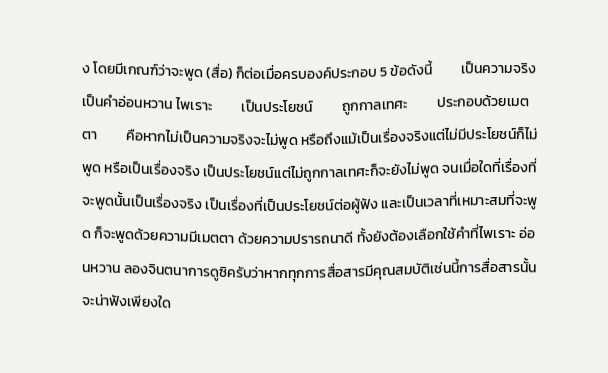ง โดยมีเกณฑ์ว่าจะพูด (สื่อ) ก็ต่อเมื่อครบองค์ประกอบ 5 ข้อดังนี้         เป็นความจริง         เป็นคำอ่อนหวาน ไพเราะ         เป็นประโยชน์         ถูกกาลเทศะ         ประกอบด้วยเมตตา         คือหากไม่เป็นความจริงจะไม่พูด หรือถึงแม้เป็นเรื่องจริงแต่ไม่มีประโยชน์ก็ไม่พูด หรือเป็นเรื่องจริง เป็นประโยชน์แต่ไม่ถูกกาลเทศะก็จะยังไม่พูด จนเมื่อใดที่เรื่องที่จะพูดนั้นเป็นเรื่องจริง เป็นเรื่องที่เป็นประโยชน์ต่อผู้ฟัง และเป็นเวลาที่เหมาะสมที่จะพูด ก็จะพูดด้วยความมีเมตตา ด้วยความปรารถนาดี ทั้งยังต้องเลือกใช้คำที่ไพเราะ อ่อนหวาน ลองจินตนาการดูซิครับว่าหากทุกการสื่อสารมีคุณสมบัติเช่นนี้การสื่อสารนั้นจะน่าฟังเพียงใด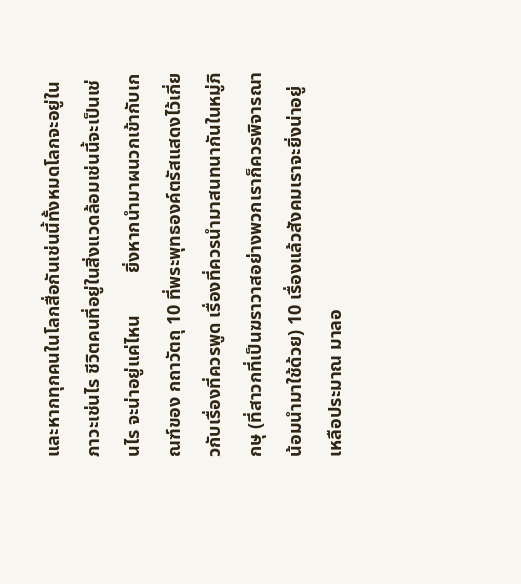และหากทุกคนในโลกสื่อกันเช่นนี้ทั้งหมดโลกจะอยู่ในภาวะเช่นไร ชีวิตคนที่อยู่ในสิ่งแวดล้อมเช่นนี้จะเป็นเช่นไร จะน่าอยู่แค่ไหน         ยิ่งหากนำมาผนวกเข้ากับเกณฑ์ของ กถาวัตถุ 10 ที่พระพุทธองค์ตรัสแสดงไว้เกี่ยวกับเรื่องที่ควรพูด เรื่องที่ควรนำมาสนทนากันในหมู่ภิกษุ (ที่สาวกที่เป็นฆราวาสอย่างพวกเราก็ควรพิจารณาน้อมนำมาใช้ด้วย) 10 เรื่องแล้วสังคมเราจะยิ่งน่าอยู่เหลือประมาณ มาลอ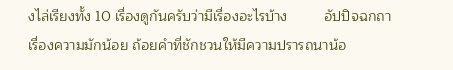งไล่เรียงทั้ง 10 เรื่องดูกันครับว่ามีเรื่องอะไรบ้าง         อัปปิจฉกถา เรื่องความมักน้อย ถ้อยคำที่ชักชวนให้มีความปรารถนาน้อ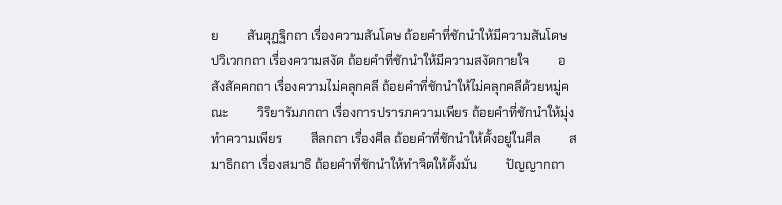ย         สันตุฏฐิกถา เรื่องความสันโดษ ถ้อยคำที่ชักนำให้มีความสันโดษ         ปวิเวกกถา เรื่องความสงัด ถ้อยคำที่ชักนำให้มีความสงัดกายใจ         อสังสัคคกถา เรื่องความไม่คลุกคลี ถ้อยคำที่ชักนำให้ไม่คลุกคลีด้วยหมู่คณะ         วิริยารัมภกถา เรื่องการปรารภความเพียร ถ้อยคำที่ชักนำให้มุ่งทำความเพียร         สีลกถา เรื่องศีล ถ้อยคำที่ชักนำให้ตั้งอยู่ในศีล         สมาธิกถา เรื่องสมาธิ ถ้อยคำที่ชักนำให้ทำจิตให้ตั้งมั่น         ปัญญากถา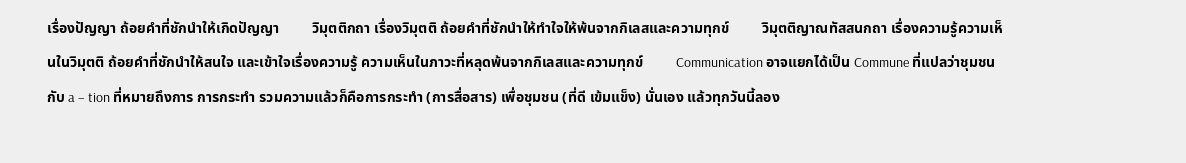เรื่องปัญญา ถ้อยคำที่ชักนำให้เกิดปัญญา         วิมุตติกถา เรื่องวิมุตติ ถ้อยคำที่ชักนำให้ทำใจให้พ้นจากกิเลสและความทุกข์         วิมุตติญาณทัสสนกถา เรื่องความรู้ความเห็นในวิมุตติ ถ้อยคำที่ชักนำให้สนใจ และเข้าใจเรื่องความรู้ ความเห็นในภาวะที่หลุดพ้นจากกิเลสและความทุกข์         Communication อาจแยกได้เป็น Commune ที่แปลว่าชุมชนกับ a – tion ที่หมายถึงการ การกระทำ รวมความแล้วก็คือการกระทำ (การสื่อสาร) เพื่อชุมชน (ที่ดี เข้มแข็ง) นั่นเอง แล้วทุกวันนี้ลอง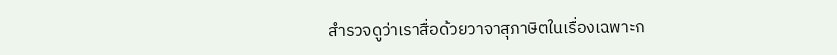สำรวจดูว่าเราสื่อด้วยวาจาสุภาษิตในเรื่องเฉพาะก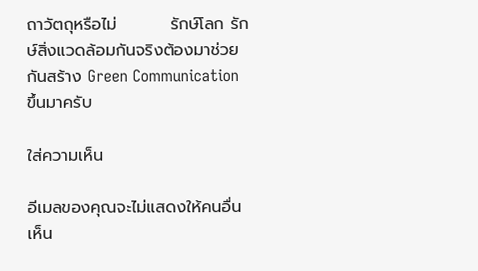ถาวัตถุหรือไม่         รักษ์โลก รักษ์สิ่งแวดล้อมกันจริงต้องมาช่วยกันสร้าง Green Communication ขึ้นมาครับ

ใส่ความเห็น

อีเมลของคุณจะไม่แสดงให้คนอื่นเห็น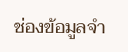ช่องข้อมูลจำ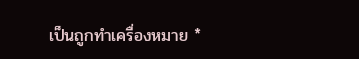เป็นถูกทำเครื่องหมาย *